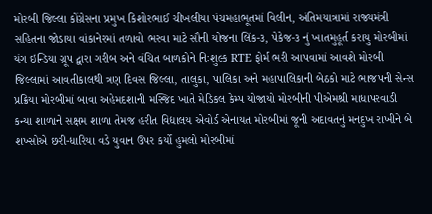મોરબી જિલ્લા કોંગ્રેસના પ્રમુખ કિશોરભાઈ ચીખલીયા પંચમહાભૂતમાં વિલીન, અંતિમયાત્રામાં રાજ્યમંત્રી સહિતના જોડાયા વાંકાનેરમાં તળાવો ભરવા માટે સૌની યોજના લિંક-૩, પેકેજ-૩ નું ખાતમુહૂર્ત કરાયુ મોરબીમાં યંગ ઇન્ડિયા ગ્રૂપ દ્વારા ગરીબ અને વંચિત બાળકોને નિઃશુલ્ક RTE ફોર્મ ભરી આપવામાં આવશે મોરબી જિલ્લામાં આવતીકાલથી ત્રણ દિવસ જિલ્લા, તાલુકા, પાલિકા અને મહાપાલિકાની બેઠકો માટે ભાજપની સેન્સ પ્રક્રિયા મોરબીમાં બાવા અહેમદશાની મસ્જિદ ખાતે મેડિકલ કેમ્પ યોજાયો મોરબીની પીએમશ્રી માધાપરવાડી કન્યા શાળાને સક્ષમ શાળા તેમજ હરીત વિદ્યાલય એવોર્ડ એનાયત મોરબીમાં જૂની અદાવતનું મનદુખ રાખીને બે શખ્સોએ છરી-ધારિયા વડે યુવાન ઉપર કર્યો હુમલો મોરબીમાં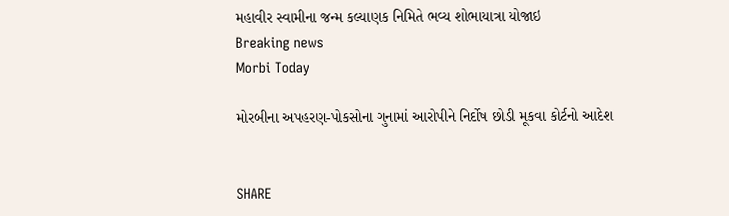મહાવીર સ્વામીના જન્મ કલ્યાણક નિમિતે ભવ્ય શોભાયાત્રા યોજાઇ
Breaking news
Morbi Today

મોરબીના અપહરણ-પોકસોના ગુનામાં આરોપીને નિર્દોષ છોડી મૂકવા કોર્ટનો આદેશ


SHARE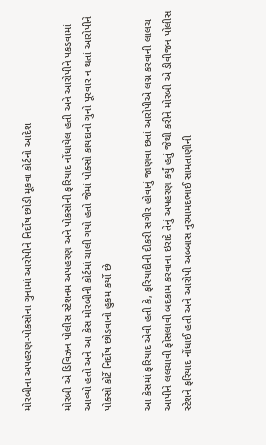મોરબીના અપહરણ-પોકસોના ગુનામાં આરોપીને નિર્દોષ છોડી મૂકવા કોર્ટનો આદેશ

મોરબી એ ડિવિઝન પોલીસ સ્ટેશનમ અપહરણ અને પોકસોની ફરિયાદ નોંધાયેલ હતી અને આરોપીને પકડવામાં આવ્યો હતો અને આ કેસ મોરબીની કોર્ટમાં ચાલી ગયો હતો જેમાં પોક્સો કાયદાનો ગુનો પૂરવાર ન થતાં આરોપીને પોક્સો કોર્ટે નિર્દોષ છોડવાનો હુકમ કર્યો છે

આ કેસમાં ફરિયાદ એવી હતી કે, ફરિયાદીની દીકરી સગીર હોવાનું જાણવા છતાં આરોપીએ લગ્ન કરવાની લાલચ આપીને લલચાવી ફોસલાવી બદકામ કરવાના ઇરાદે તેનું અપહરણ કર્યું હતું જેથી કરીને મોરબી એ ડીવીજન પોલીસ સ્ટેશને ફરિયાદ નોંધાઈ હતી અને આરોપી અબ્બાસ નુરમામદભાઈ સામતાણીની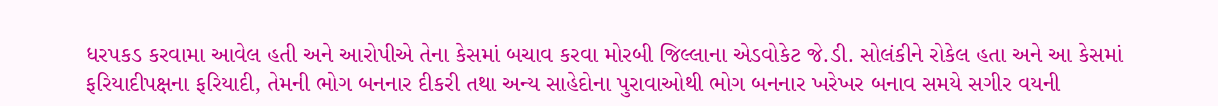ધરપકડ કરવામા આવેલ હતી અને આરોપીએ તેના કેસમાં બચાવ કરવા મોરબી જિલ્લાના એડવોકેટ જે.ડી. સોલંકીને રોકેલ હતા અને આ કેસમાં ફરિયાદીપક્ષના ફરિયાદી, તેમની ભોગ બનનાર દીકરી તથા અન્ય સાહેદોના પુરાવાઓથી ભોગ બનનાર ખરેખર બનાવ સમયે સગીર વયની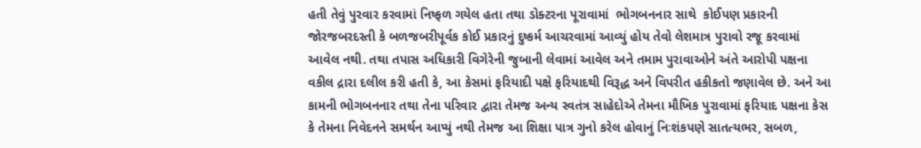હતી તેવું પુરવાર કરવામાં નિષ્ફળ ગયેલ હતા તથા ડોક્ટરના પૂરાવામાં  ભોગબનનાર સાથે  કોઈપણ પ્રકારની જોરજબરદસ્તી કે બળજબરીપૂર્વક કોઈ પ્રકારનું દુષ્કર્મ આચરવામાં આવ્યું હોય તેવો લેશમાત્ર પુરાવો રજૂ કરવામાં આવેલ નથી. તથા તપાસ અધિકારી વિગેરેની જુબાની લેવામાં આવેલ અને તમામ પુરાવાઓને અંતે આરોપી પક્ષના વકીલ દ્રારા દલીલ કરી હતી કે, આ કેસમાં ફરિયાદી પક્ષે ફરિયાદથી વિરૂદ્ધ અને વિપરીત હકીકતો જણાવેલ છે. અને આ કામની ભોગબનનાર તથા તેના પરિવાર દ્વારા તેમજ અન્ય સ્વતંત્ર સાહેદોએ તેમના મૌખિક પુરાવામાં ફરિયાદ પક્ષના કેસ કે તેમના નિવેદનને સમર્થન આપ્યું નથી તેમજ આ શિક્ષા પાત્ર ગુનો કરેલ હોવાનું નિઃશંકપણે સાતત્યભર, સબળ,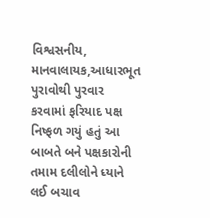વિશ્વસનીય, માનવાલાયક,આધારભૂત પુરાવોથી પુરવાર કરવામાં ફરિયાદ પક્ષ નિષ્ફળ ગયું હતું આ બાબતે બને પક્ષકારોની તમામ દલીલોને ધ્યાને લઈ બચાવ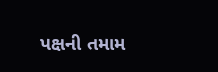પક્ષની તમામ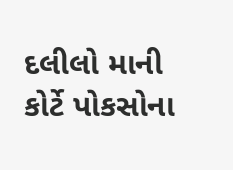દલીલો માની કોર્ટે પોકસોના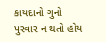કાયદાનો ગુનો પુરવાર ન થતો હોય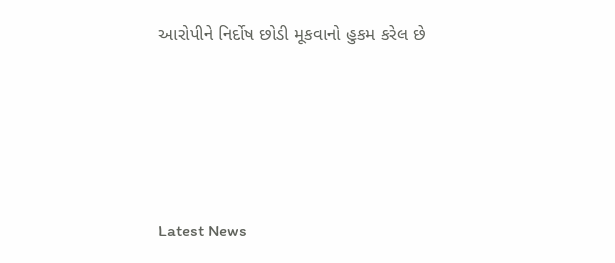આરોપીને નિર્દોષ છોડી મૂકવાનો હુકમ કરેલ છે






Latest News